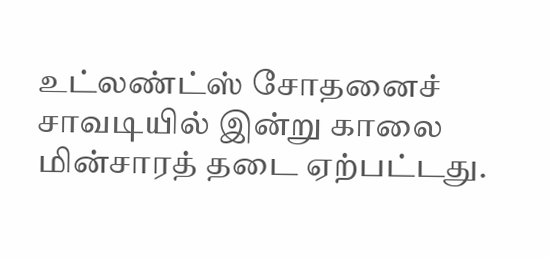உட்லண்ட்ஸ் சோதனைச் சாவடியில் இன்று காலை மின்சாரத் தடை ஏற்பட்டது.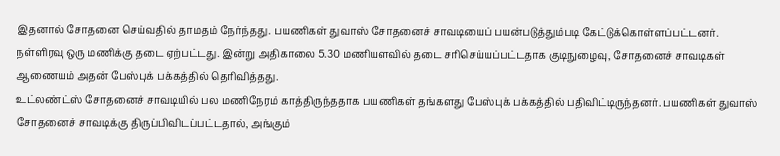இதனால் சோதனை செய்வதில் தாமதம் நேர்ந்தது. பயணிகள் துவாஸ் சோதனைச் சாவடியைப் பயன்படுத்தும்படி கேட்டுக்கொள்ளப்பட்டனர்.
நள்ளிரவு ஒரு மணிக்கு தடை ஏற்பட்டது. இன்று அதிகாலை 5.30 மணியளவில் தடை சரிசெய்யப்பட்டதாக குடிநுழைவு, சோதனைச் சாவடிகள் ஆணையம் அதன் பேஸ்புக் பக்கத்தில் தெரிவித்தது.
உட்லண்ட்ஸ் சோதனைச் சாவடியில் பல மணிநேரம் காத்திருந்ததாக பயணிகள் தங்களது பேஸ்புக் பக்கத்தில் பதிவிட்டிருந்தனர். பயணிகள் துவாஸ் சோதனைச் சாவடிக்கு திருப்பிவிடப்பட்டதால், அங்கும்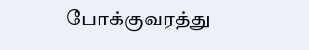போக்குவரத்து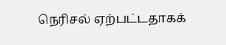நெரிசல் ஏற்பட்டதாகக்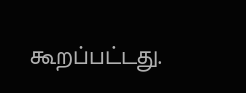கூறப்பட்டது.